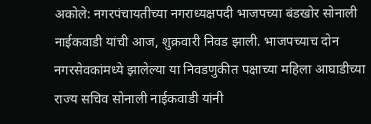अकोले: नगरपंचायतीच्या नगराध्यक्षपदी भाजपच्या बंडखोर सोनाली नाईकवाडी यांची आज, शुक्रवारी निवड झाली. भाजपच्याच दोन नगरसेवकांमध्ये झालेल्या या निवडणुकीत पक्षाच्या महिला आघाडीच्या राज्य सचिव सोनाली नाईकवाडी यांनी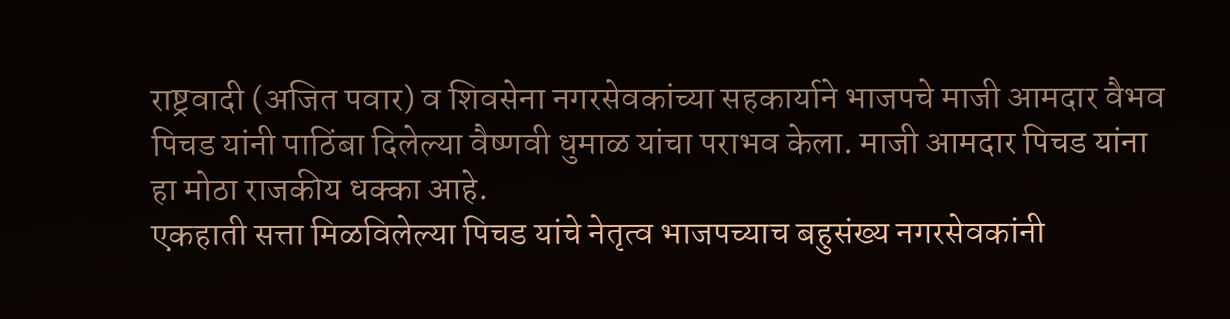राष्ट्रवादी (अजित पवार) व शिवसेना नगरसेवकांच्या सहकार्याने भाजपचे माजी आमदार वैभव पिचड यांनी पाठिंबा दिलेल्या वैष्णवी धुमाळ यांचा पराभव केला. माजी आमदार पिचड यांना हा मोठा राजकीय धक्का आहे.
एकहाती सत्ता मिळविलेल्या पिचड यांचे नेतृत्व भाजपच्याच बहुसंख्य नगरसेवकांनी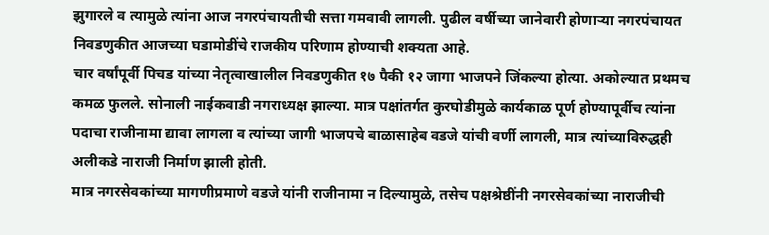झुगारले व त्यामुळे त्यांना आज नगरपंचायतीची सत्ता गमवावी लागली. पुढील वर्षीच्या जानेवारी होणाऱ्या नगरपंचायत निवडणुकीत आजच्या घडामोडींचे राजकीय परिणाम होण्याची शक्यता आहे.
चार वर्षांपूर्वी पिचड यांच्या नेतृत्वाखालील निवडणुकीत १७ पैकी १२ जागा भाजपने जिंकल्या होत्या. अकोल्यात प्रथमच कमळ फुलले. सोनाली नाईकवाडी नगराध्यक्ष झाल्या. मात्र पक्षांतर्गत कुरघोडीमुळे कार्यकाळ पूर्ण होण्यापूर्वीच त्यांना पदाचा राजीनामा द्यावा लागला व त्यांच्या जागी भाजपचे बाळासाहेब वडजे यांची वर्णी लागली, मात्र त्यांच्याविरुद्धही अलीकडे नाराजी निर्माण झाली होती.
मात्र नगरसेवकांच्या मागणीप्रमाणे वडजे यांनी राजीनामा न दिल्यामुळे, तसेच पक्षश्रेष्ठींनी नगरसेवकांच्या नाराजीची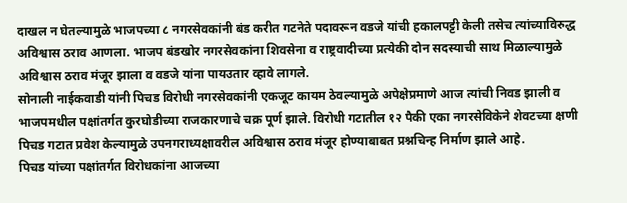दाखल न घेतल्यामुळे भाजपच्या ८ नगरसेवकांनी बंड करीत गटनेते पदावरून वडजे यांची हकालपट्टी केली तसेच त्यांच्याविरुद्ध अविश्वास ठराव आणला. भाजप बंडखोर नगरसेवकांना शिवसेना व राष्ट्रवादीच्या प्रत्येकी दोन सदस्याची साथ मिळाल्यामुळे अविश्वास ठराव मंजूर झाला व वडजे यांना पायउतार व्हावे लागले.
सोनाली नाईकवाडी यांनी पिचड विरोधी नगरसेवकांनी एकजूट कायम ठेवल्यामुळे अपेक्षेप्रमाणे आज त्यांची निवड झाली व भाजपमधील पक्षांतर्गत कुरघोडीच्या राजकारणाचे चक्र पूर्ण झाले. विरोधी गटातील १२ पैकी एका नगरसेविकेने शेवटच्या क्षणी पिचड गटात प्रवेश केल्यामुळे उपनगराध्यक्षावरील अविश्वास ठराव मंजूर होण्याबाबत प्रश्नचिन्ह निर्माण झाले आहे.
पिचड यांच्या पक्षांतर्गत विरोधकांना आजच्या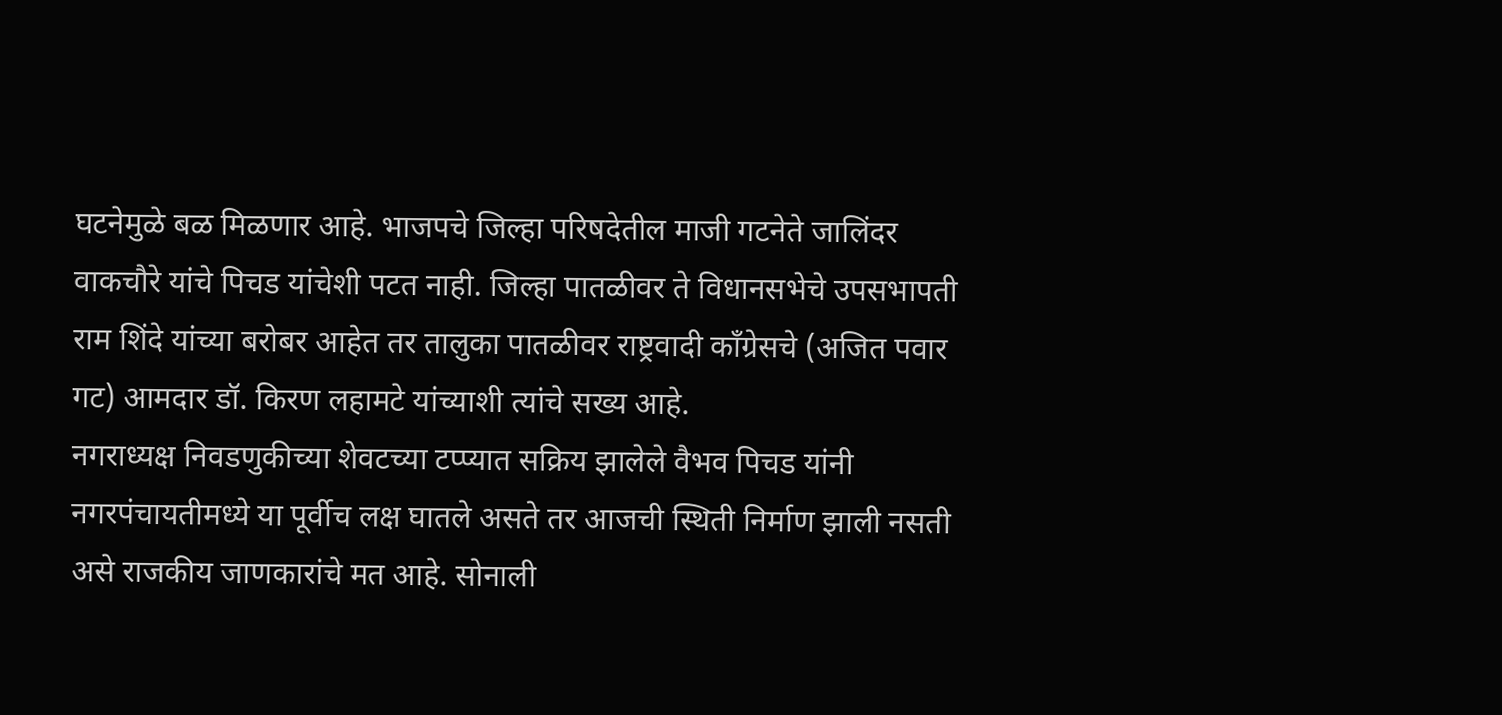घटनेमुळे बळ मिळणार आहे. भाजपचे जिल्हा परिषदेतील माजी गटनेते जालिंदर वाकचौरे यांचे पिचड यांचेशी पटत नाही. जिल्हा पातळीवर ते विधानसभेचे उपसभापती राम शिंदे यांच्या बरोबर आहेत तर तालुका पातळीवर राष्ट्रवादी काँग्रेसचे (अजित पवार गट) आमदार डॉ. किरण लहामटे यांच्याशी त्यांचे सख्य आहे.
नगराध्यक्ष निवडणुकीच्या शेवटच्या टप्प्यात सक्रिय झालेले वैभव पिचड यांनी नगरपंचायतीमध्ये या पूर्वीच लक्ष घातले असते तर आजची स्थिती निर्माण झाली नसती असे राजकीय जाणकारांचे मत आहे. सोनाली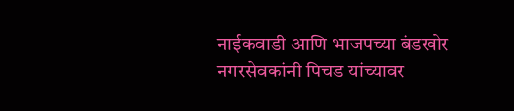नाईकवाडी आणि भाजपच्या बंडखोर नगरसेवकांनी पिचड यांच्यावर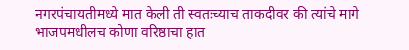नगरपंचायतीमध्ये मात केली ती स्वतःच्याच ताकदीवर की त्यांचे मागे भाजपमधीलच कोणा वरिष्ठाचा हात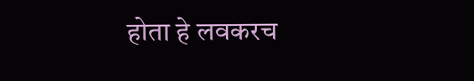होता हे लवकरच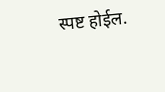स्पष्ट होईल.